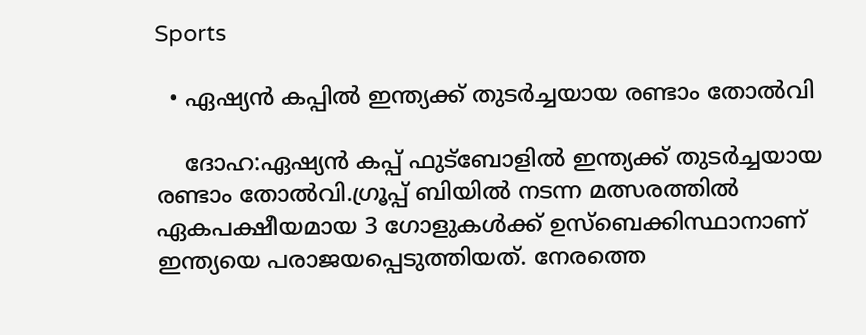Sports

  • ഏഷ്യൻ കപ്പില്‍ ഇന്ത്യക്ക് തുടർച്ചയായ രണ്ടാം തോല്‍വി

    ദോഹ:ഏഷ്യൻ കപ്പ് ഫുട്ബോളിൽ ഇന്ത്യക്ക് തുടർച്ചയായ രണ്ടാം തോല്‍വി.ഗ്രൂപ്പ് ബിയില്‍ നടന്ന മത്സരത്തില്‍ ഏകപക്ഷീയമായ 3 ഗോളുകള്‍ക്ക് ഉസ്‌ബെക്കിസ്ഥാനാണ് ഇന്ത്യയെ പരാജയപ്പെടുത്തിയത്. നേരത്തെ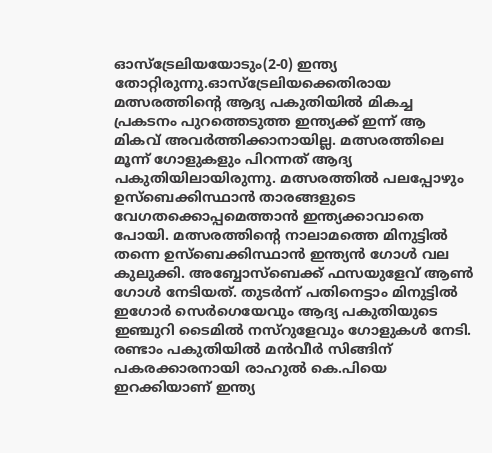ഓസ്‌ട്രേലിയയോടും(2-0) ഇന്ത്യ തോറ്റിരുന്നു.ഓസ്‌ട്രേലിയക്കെതിരായ  മത്സരത്തിന്റെ ആദ്യ പകുതിയില്‍ മികച്ച പ്രകടനം പുറത്തെടുത്ത ഇന്ത്യക്ക് ഇന്ന് ആ മികവ് അവർത്തിക്കാനായില്ല. മത്സരത്തിലെ മൂന്ന് ഗോളുകളും പിറന്നത് ആദ്യ പകുതിയിലായിരുന്നു. മത്സരത്തില്‍ പലപ്പോഴും ഉസ്‌ബെക്കിസ്ഥാൻ താരങ്ങളുടെ വേഗതക്കൊപ്പമെത്താൻ ഇന്ത്യക്കാവാതെ പോയി. മത്സരത്തിന്റെ നാലാമത്തെ മിനുട്ടില്‍ തന്നെ ഉസ്‌ബെക്കിസ്ഥാൻ ഇന്ത്യൻ ഗോള്‍ വല കുലുക്കി. അബ്ബോസ്ബെക്ക് ഫസയുളേവ് ആണ്‍ ഗോള്‍ നേടിയത്. തുടർന്ന് പതിനെട്ടാം മിനുട്ടില്‍ ഇഗോർ സെർഗെയേവും ആദ്യ പകുതിയുടെ ഇഞ്ചുറി ടൈമില്‍ നസ്റുളേവും ഗോളുകള്‍ നേടി. രണ്ടാം പകുതിയില്‍ മൻവീർ സിങ്ങിന് പകരക്കാരനായി രാഹുല്‍ കെ.പിയെ ഇറക്കിയാണ് ഇന്ത്യ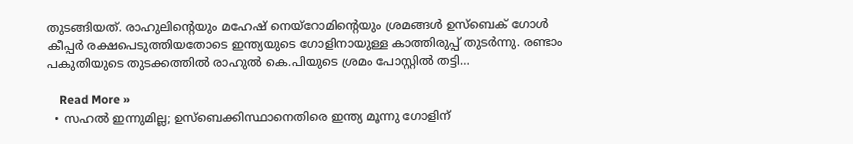തുടങ്ങിയത്. രാഹുലിന്റെയും മഹേഷ് നെയ്‌റോമിന്റെയും ശ്രമങ്ങള്‍ ഉസ്‌ബെക് ഗോള്‍ കീപ്പർ രക്ഷപെടുത്തിയതോടെ ഇന്ത്യയുടെ ഗോളിനായുള്ള കാത്തിരുപ്പ് തുടർന്നു. രണ്ടാം പകുതിയുടെ തുടക്കത്തില്‍ രാഹുല്‍ കെ.പിയുടെ ശ്രമം പോസ്റ്റില്‍ തട്ടി…

    Read More »
  • സഹല്‍ ഇന്നുമില്ല; ഉസ്‌ബെക്കിസ്ഥാനെതിരെ ഇന്ത്യ മൂന്നു ഗോളിന്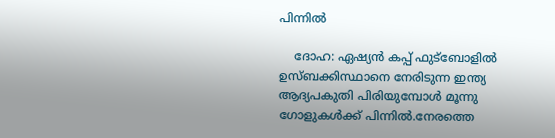പിന്നിൽ

    ദോഹ: ഏഷ്യൻ കപ്പ് ഫുട്‌ബോളില്‍ ഉസ്ബക്കിസ്ഥാനെ നേരിടുന്ന ഇന്ത്യ ആദ്യപകുതി പിരിയുമ്പോൾ മൂന്നു ഗോളുകൾക്ക് പിന്നിൽ.നേരത്തെ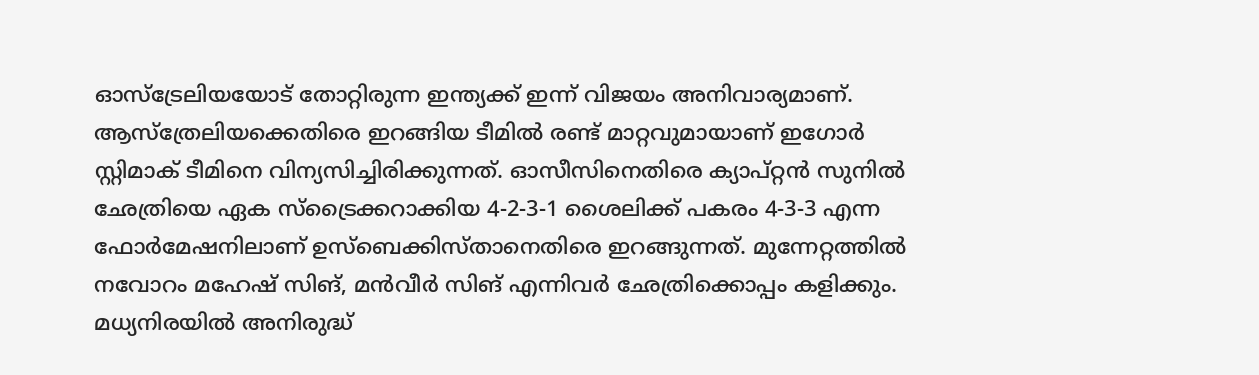ഓസ്‌ട്രേലിയയോട് തോറ്റിരുന്ന ഇന്ത്യക്ക് ഇന്ന് വിജയം അനിവാര്യമാണ്. ആസ്‌ത്രേലിയക്കെതിരെ ഇറങ്ങിയ ടീമില്‍ രണ്ട് മാറ്റവുമായാണ് ഇഗോർ സ്റ്റിമാക് ടീമിനെ വിന്യസിച്ചിരിക്കുന്നത്. ഓസീസിനെതിരെ ക്യാപ്റ്റൻ സുനില്‍ ഛേത്രിയെ ഏക സ്‌ട്രൈക്കറാക്കിയ 4-2-3-1 ശൈലിക്ക് പകരം 4-3-3 എന്ന ഫോർമേഷനിലാണ് ഉസ്‌ബെക്കിസ്താനെതിരെ ഇറങ്ങുന്നത്. മുന്നേറ്റത്തില്‍ നവോറം മഹേഷ് സിങ്, മൻവീർ സിങ് എന്നിവർ ഛേത്രിക്കൊപ്പം കളിക്കും. മധ്യനിരയില്‍ അനിരുദ്ധ്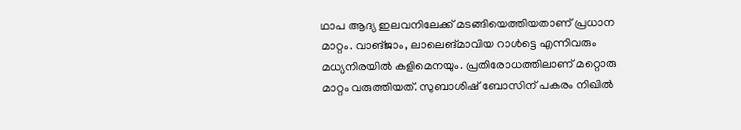ഥാപ ആദ്യ ഇലവനിലേക്ക് മടങ്ങിയെത്തിയതാണ് പ്രധാന മാറ്റം. വാങ്ജാം, ലാലെങ്മാവിയ റാള്‍ട്ടെ എന്നിവരും മധ്യനിരയില്‍ കളിമെനയും. പ്രതിരോധത്തിലാണ് മറ്റൊരു മാറ്റം വരുത്തിയത്. സുബാശിഷ് ബോസിന് പകരം നിഖില്‍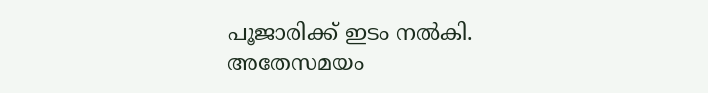പൂജാരിക്ക് ഇടം നല്‍കി.  അതേസമയം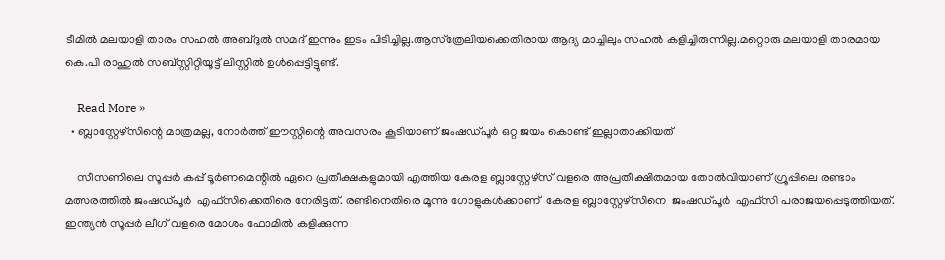ടീമില്‍ മലയാളി താരം സഹല്‍ അബ്ദുല്‍ സമദ് ഇന്നും ഇടം പിടിച്ചില്ല.ആസ്‌ത്രേലിയക്കെതിരായ ആദ്യ മാച്ചിലും സഹൽ കളിച്ചിരുന്നില്ല.മറ്റൊരു മലയാളി താരമായ കെ.പി രാഹുല്‍ സബ്സ്റ്റിറ്റിയൂട്ട് ലിസ്റ്റില്‍ ഉള്‍പ്പെട്ടിട്ടുണ്ട്.

    Read More »
  • ബ്ലാസ്റ്റേഴ്സിന്റെ മാത്രമല്ല, നോർത്ത് ഈസ്റ്റിന്റെ അവസരം കൂടിയാണ് ജംഷഡ്‌പൂർ ഒറ്റ ജയം കൊണ്ട് ഇല്ലാതാക്കിയത്

    സീസണിലെ സൂപ്പർ കപ്പ് ടൂർണമെന്റിൽ ഏറെ പ്രതീക്ഷകളുമായി എത്തിയ കേരള ബ്ലാസ്റ്റേഴ്സ് വളരെ അപ്രതീക്ഷിതമായ തോൽവിയാണ് ഗ്രൂപ്പിലെ രണ്ടാം മത്സരത്തിൽ ജംഷഡ്‌പൂർ  എഫ്സിക്കെതിരെ നേരിട്ടത്. രണ്ടിനെതിരെ മൂന്നു ഗോളുകൾക്കാണ്  കേരള ബ്ലാസ്റ്റേഴ്സിനെ  ജംഷഡ്‌പൂർ  എഫ്സി പരാജയപ്പെടുത്തിയത്. ഇന്ത്യൻ സൂപ്പർ ലീഗ് വളരെ മോശം ഫോമിൽ കളിക്കുന്ന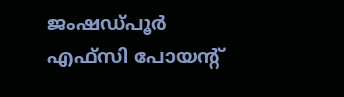ജംഷഡ്‌പൂർ  എഫ്സി പോയന്റ്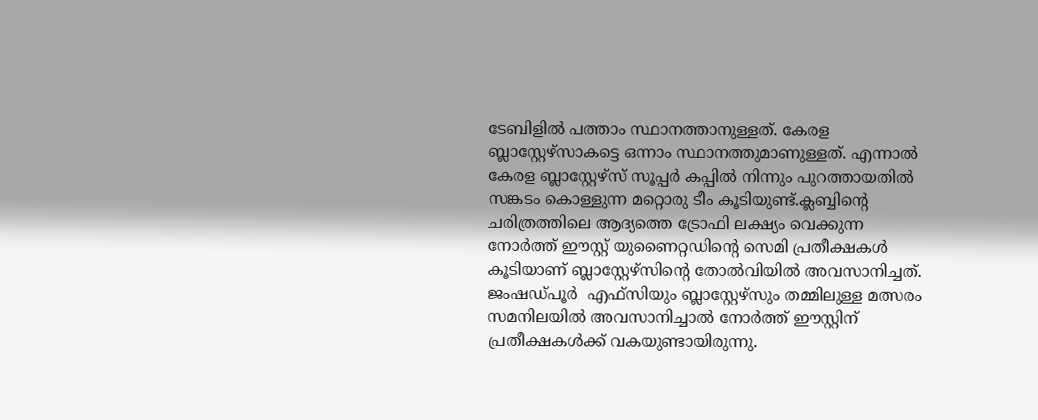ടേബിളിൽ പത്താം സ്ഥാനത്താനുള്ളത്. കേരള ബ്ലാസ്റ്റേഴ്സാകട്ടെ ഒന്നാം സ്ഥാനത്തുമാണുള്ളത്. എന്നാൽ കേരള ബ്ലാസ്റ്റേഴ്സ് സൂപ്പർ കപ്പിൽ നിന്നും പുറത്തായതിൽ സങ്കടം കൊള്ളുന്ന മറ്റൊരു ടീം കൂടിയുണ്ട്.ക്ലബ്ബിന്റെ ചരിത്രത്തിലെ ആദ്യത്തെ ട്രോഫി ലക്ഷ്യം വെക്കുന്ന നോർത്ത് ഈസ്റ്റ് യുണൈറ്റഡിന്റെ സെമി പ്രതീക്ഷകൾ കൂടിയാണ് ബ്ലാസ്റ്റേഴ്സിന്റെ തോൽവിയിൽ അവസാനിച്ചത്. ജംഷഡ്‌പൂർ  എഫ്സിയും ബ്ലാസ്റ്റേഴ്സും തമ്മിലുള്ള മത്സരം സമനിലയിൽ അവസാനിച്ചാൽ നോർത്ത് ഈസ്റ്റിന് പ്രതീക്ഷകൾക്ക് വകയുണ്ടായിരുന്നു.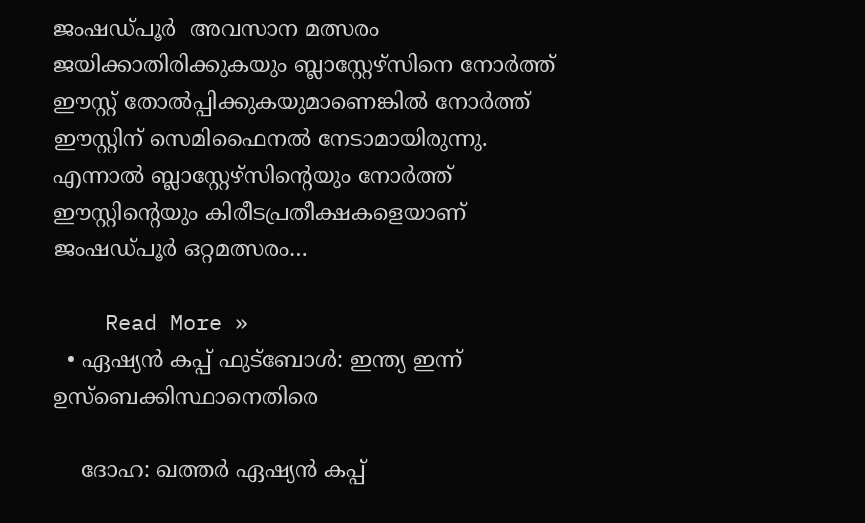ജംഷഡ്‌പൂർ  അവസാന മത്സരം ജയിക്കാതിരിക്കുകയും ബ്ലാസ്റ്റേഴ്സിനെ നോർത്ത് ഈസ്റ്റ്‌ തോൽപ്പിക്കുകയുമാണെങ്കിൽ നോർത്ത് ഈസ്റ്റിന് സെമിഫൈനൽ നേടാമായിരുന്നു. എന്നാൽ ബ്ലാസ്റ്റേഴ്സിന്റെയും നോർത്ത് ഈസ്റ്റിന്റെയും കിരീടപ്രതീക്ഷകളെയാണ് ജംഷഡ്‌പൂർ ഒറ്റമത്സരം…

    Read More »
  • ഏഷ്യൻ കപ്പ് ഫുട്ബോൾ: ഇന്ത്യ ഇന്ന് ഉസ്‌ബെക്കിസ്ഥാനെതിരെ

    ദോഹ: ഖത്തർ ഏഷ്യൻ കപ്പ്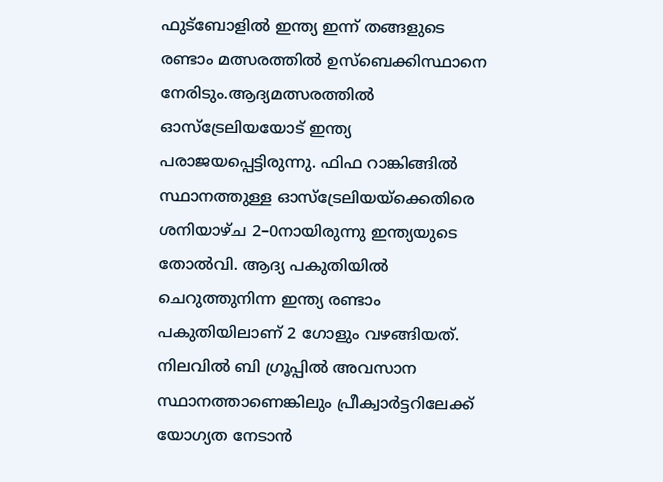ഫുട്ബോളിൽ ഇന്ത്യ ഇന്ന് തങ്ങളുടെ രണ്ടാം മത്സരത്തിൽ ഉസ്‌ബെക്കിസ്ഥാനെ നേരിടും.ആദ്യമത്സരത്തിൽ ഓസ്‌ട്രേലിയയോട് ഇന്ത്യ പരാജയപ്പെട്ടിരുന്നു. ഫിഫ റാങ്കിങ്ങിൽ സ്ഥാനത്തുള്ള ഓസ്ട്രേലിയയ്ക്കെതിരെ ശനിയാഴ്ച 2–0നായിരുന്നു ഇന്ത്യയുടെ തോൽവി. ആദ്യ പകുതിയിൽ ചെറുത്തുനിന്ന ഇന്ത്യ രണ്ടാം പകുതിയിലാണ് 2 ഗോളും വഴങ്ങിയത്. നിലവിൽ ബി ഗ്രൂപ്പിൽ അവസാന സ്ഥാനത്താണെങ്കിലും പ്രീക്വാർട്ടറിലേക്ക് യോഗ്യത നേടാൻ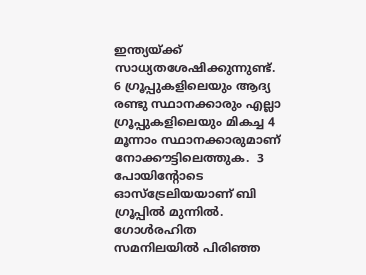ഇന്ത്യയ്ക്ക്  സാധ്യതശേഷിക്കുന്നുണ്ട്. 6 ഗ്രൂപ്പുകളിലെയും ആദ്യ രണ്ടു സ്ഥാനക്കാരും എല്ലാ ഗ്രൂപ്പുകളിലെയും മികച്ച 4 മൂന്നാം സ്ഥാനക്കാരുമാണ് നോക്കൗട്ടിലെത്തുക.  3 പോയിന്റോടെ ഓസ്ട്രേലിയയാണ് ബി ഗ്രൂപ്പിൽ മുന്നിൽ. ഗോൾരഹിത സമനിലയിൽ പിരിഞ്ഞ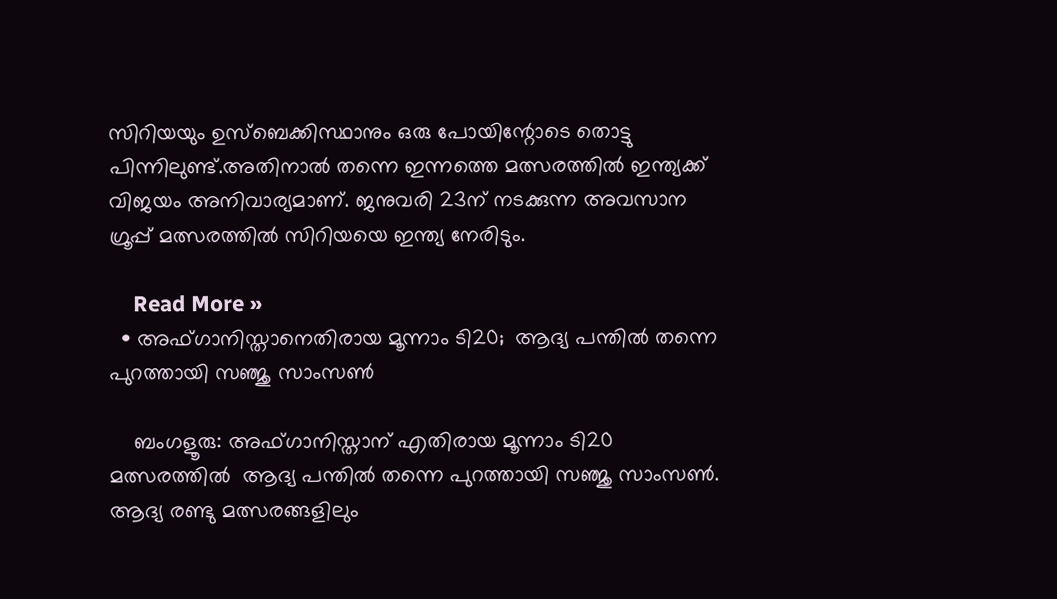സിറിയയും ഉസ്ബെക്കിസ്ഥാനും ഒരു പോയിന്റോടെ തൊട്ടു പിന്നിലുണ്ട്.അതിനാൽ തന്നെ ഇന്നത്തെ മത്സരത്തിൽ ഇന്ത്യക്ക് വിജയം അനിവാര്യമാണ്. ജനുവരി 23ന് നടക്കുന്ന അവസാന ഗ്രൂപ്പ് മത്സരത്തില്‍ സിറിയയെ ഇന്ത്യ നേരിടും.

    Read More »
  • അഫ്ഗാനിസ്താനെതിരായ മൂന്നാം ടി20;  ആദ്യ പന്തില്‍ തന്നെ പുറത്തായി സഞ്ജു സാംസണ്‍

    ബംഗളൂരു: അഫ്ഗാനിസ്താന് എതിരായ മൂന്നാം ടി20 മത്സരത്തില്‍  ആദ്യ പന്തില്‍ തന്നെ പുറത്തായി സഞ്ജു സാംസൺ. ആദ്യ രണ്ടു മത്സരങ്ങളിലും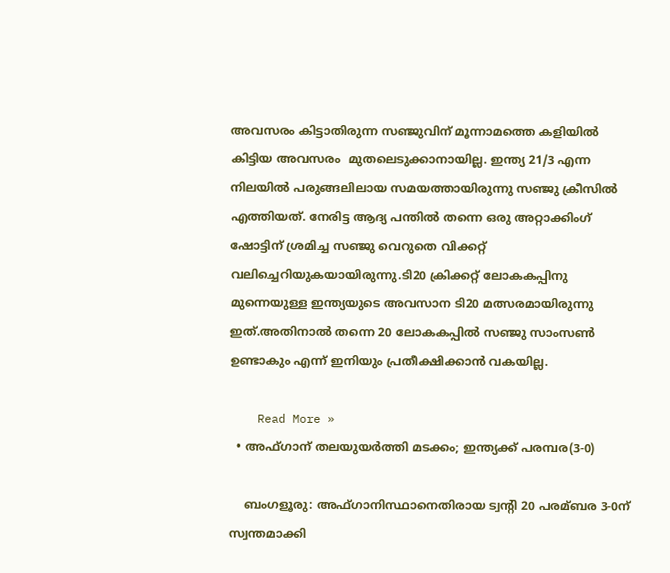അവസരം കിട്ടാതിരുന്ന സഞ്ജുവിന് മൂന്നാമത്തെ കളിയിൽ  കിട്ടിയ അവസരം  മുതലെടുക്കാനായില്ല. ഇന്ത്യ 21/3 എന്ന നിലയില്‍ പരുങ്ങലിലായ സമയത്തായിരുന്നു സഞ്ജു ക്രീസില്‍ എത്തിയത്. നേരിട്ട ആദ്യ പന്തില്‍ തന്നെ ഒരു അറ്റാക്കിംഗ് ഷോട്ടിന് ശ്രമിച്ച സഞ്ജു വെറുതെ വിക്കറ്റ് വലിച്ചെറിയുകയായിരുന്നു.ടി20 ക്രിക്കറ്റ് ലോകകപ്പിനു മുന്നെയുള്ള ഇന്ത്യയുടെ അവസാന ടി20 മത്സരമായിരുന്നു ഇത്.അതിനാൽ തന്നെ 20 ലോകകപ്പില്‍ സഞ്ജു സാംസണ്‍ ഉണ്ടാകും എന്ന് ഇനിയും പ്രതീക്ഷിക്കാൻ വകയില്ല.

    Read More »
  • അഫ്ഗാന് തലയുയര്‍ത്തി മടക്കം; ഇന്ത്യക്ക് പരമ്പര(3-0)

    ബംഗളൂരു: അഫ്ഗാനിസ്ഥാനെതിരായ ട്വന്‍റി 20 പരമ്ബര 3-0ന് സ്വന്തമാക്കി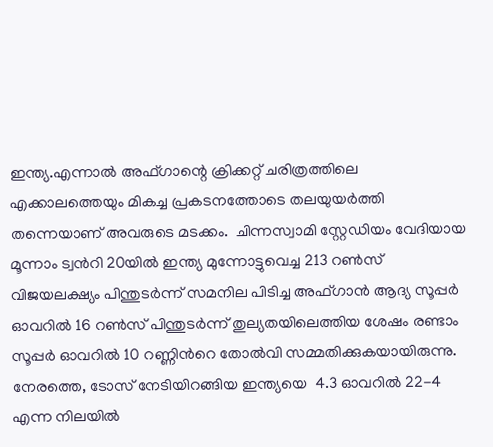ഇന്ത്യ.എന്നാൽ അഫ്ഗാന്റെ ക്രിക്കറ്റ് ചരിത്രത്തിലെ എക്കാലത്തെയും മികച്ച പ്രകടനത്തോടെ തലയുയര്‍ത്തി തന്നെയാണ് അവരുടെ മടക്കം.  ചിന്നസ്വാമി സ്റ്റേഡിയം വേദിയായ മൂന്നാം ട്വന്‍റി 20യില്‍ ഇന്ത്യ മുന്നോട്ടുവെച്ച 213 റണ്‍സ് വിജയലക്ഷ്യം പിന്തുടര്‍ന്ന് സമനില പിടിച്ച അഫ്ഗാന്‍ ആദ്യ സൂപ്പര്‍ ഓവറില്‍ 16 റണ്‍സ് പിന്തുടര്‍ന്ന് തുല്യതയിലെത്തിയ ശേഷം രണ്ടാം സൂപ്പര്‍ ഓവറില്‍ 10 റണ്ണിന്‍റെ തോല്‍വി സമ്മതിക്കുകയായിരുന്നു. നേരത്തെ, ടോസ് നേടിയിറങ്ങിയ ഇന്ത്യയെ  4.3 ഓവറില്‍ 22-4 എന്ന നിലയില്‍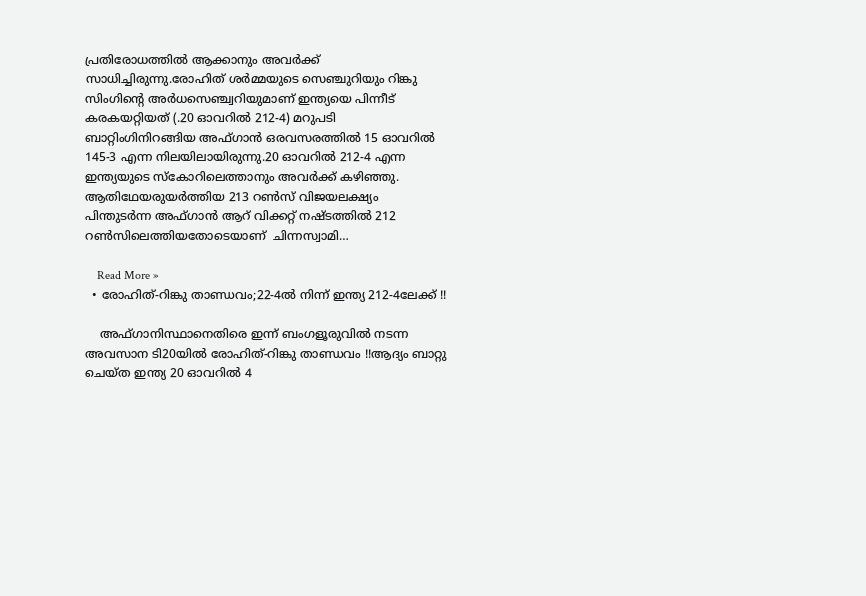പ്രതിരോധത്തിൽ ആക്കാനും അവർക്ക് സാധിച്ചിരുന്നു.രോഹിത് ശര്‍മ്മയുടെ സെഞ്ചുറിയും റിങ്കു സിംഗിന്‍റെ അർധസെഞ്ച്വറിയുമാണ് ഇന്ത്യയെ പിന്നീട് കരകയറ്റിയത് (.20 ഓവറില്‍ 212-4) മറുപടി ബാറ്റിംഗിനിറങ്ങിയ അഫ്ഗാന്‍ ഒരവസരത്തിൽ 15 ഓവറില്‍ 145-3 എന്ന നിലയിലായിരുന്നു.20 ഓവറിൽ 212-4 എന്ന ഇന്ത്യയുടെ സ്കോറിലെത്താനും അവർക്ക് കഴിഞ്ഞു. ആതിഥേയരുയർത്തിയ 213 റണ്‍സ് വിജയലക്ഷ്യം പിന്തുടര്‍ന്ന അഫ്ഗാന്‍ ആറ് വിക്കറ്റ് നഷ്ടത്തില്‍ 212 റണ്‍സിലെത്തിയതോടെയാണ്  ചിന്നസ്വാമി…

    Read More »
  • രോഹിത്-റിങ്കു താണ്ഡവം;22-4ല്‍ നിന്ന് ഇന്ത്യ 212-4ലേക്ക് !!

    അഫ്ഗാനിസ്ഥാനെതിരെ ഇന്ന് ബംഗളൂരുവിൽ നടന്ന അവസാന ടി20യില്‍ രോഹിത്-റിങ്കു താണ്ഡവം !!ആദ്യം ബാറ്റു ചെയ്ത ഇന്ത്യ 20 ഓവറില്‍ 4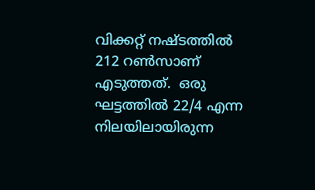വിക്കറ്റ് നഷ്ടത്തില്‍ 212 റണ്‍സാണ് എടുത്തത്.  ഒരു ഘട്ടത്തില്‍ 22/4 എന്ന നിലയിലായിരുന്ന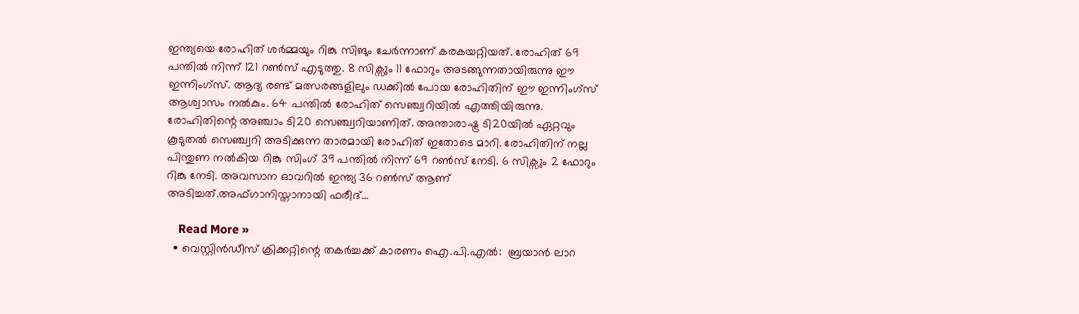ഇന്ത്യയെ രോഹിത് ശര്‍മ്മയും റിങ്കു സിങും ചേര്‍ന്നാണ് കരകയറ്റിയത്. രോഹിത് 69 പന്തില്‍ നിന്ന് 121 റണ്‍സ് എടുത്തു. 8 സിക്സും 11 ഫോറും അടങ്ങുന്നതായിരുന്നു ഈ ഇന്നിംഗ്സ്. ആദ്യ രണ്ട് മത്സരങ്ങളിലും ഡക്കില്‍ പോയ രോഹിതിന് ഈ ഇന്നിംഗ്സ് ആശ്വാസം നല്‍കും. 64 പന്തില്‍ രോഹിത് സെഞ്ച്വറിയില്‍ എത്തിയിരുന്നു. രോഹിതിന്റെ അഞ്ചാം ടി20 സെഞ്ച്വറിയാണിത്. അന്താരാഷ്ട്ര ടി20യില്‍ ഏറ്റവും കൂടുതല്‍ സെഞ്ച്വറി അടിക്കുന്ന താരമായി രോഹിത് ഇതോടെ മാറി. രോഹിതിന് നല്ല പിന്തുണ നല്‍കിയ റിങ്കു സിംഗ് 39 പന്തില്‍ നിന്ന് 69 റണ്‍സ് നേടി. 6 സിക്സും 2 ഫോറും റിങ്കു നേടി. അവസാന ഓവറില്‍ ഇന്ത്യ 36 റണ്‍സ് ആണ് അടിച്ചത്.അഫ്ഗാനിസ്താനായി ഫരീദ്…

    Read More »
  • വെസ്റ്റിൻഡീസ് ക്രിക്കറ്റിന്റെ തകര്‍ച്ചക്ക് കാരണം ഐ.പി.എല്‍:  ബ്രയാൻ ലാറ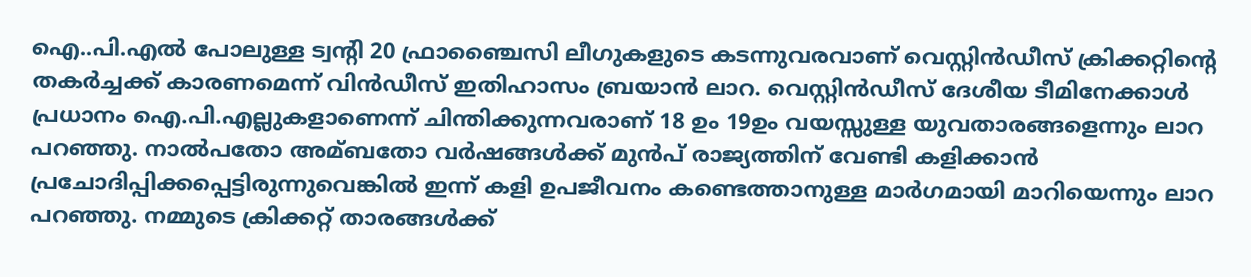ഐ..പി.എല്‍ പോലുള്ള ട്വന്റി 20 ഫ്രാഞ്ചൈസി ലീഗുകളുടെ കടന്നുവരവാണ് വെസ്റ്റിൻഡീസ് ക്രിക്കറ്റിന്റെ തകര്‍ച്ചക്ക് കാരണമെന്ന് വിൻഡീസ് ഇതിഹാസം ബ്രയാൻ ലാറ. വെസ്റ്റിൻഡീസ് ദേശീയ ടീമിനേക്കാള്‍ പ്രധാനം ഐ.പി.എല്ലുകളാണെന്ന് ചിന്തിക്കുന്നവരാണ് 18 ഉം 19ഉം വയസ്സുള്ള യുവതാരങ്ങളെന്നും ലാറ പറഞ്ഞു. നാല്‍പതോ അമ്ബതോ വര്‍ഷങ്ങള്‍ക്ക് മുൻപ് രാജ്യത്തിന് വേണ്ടി കളിക്കാൻ പ്രചോദിപ്പിക്കപ്പെട്ടിരുന്നുവെങ്കില്‍ ഇന്ന് കളി ഉപജീവനം കണ്ടെത്താനുള്ള മാര്‍ഗമായി മാറിയെന്നും ലാറ പറഞ്ഞു. നമ്മുടെ ക്രിക്കറ്റ് താരങ്ങള്‍ക്ക്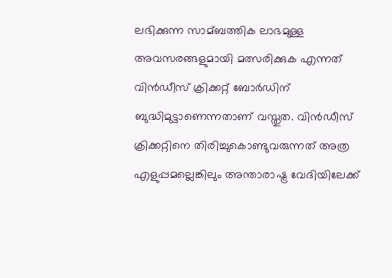ലഭിക്കുന്ന സാമ്ബത്തിക ലാഭമുള്ള അവസരങ്ങളുമായി മത്സരിക്കുക എന്നത് വിൻഡീസ് ക്രിക്കറ്റ് ബോര്‍ഡിന് ബുദ്ധിമുട്ടാണെന്നതാണ് വസ്തുത. വിൻഡീസ് ക്രിക്കറ്റിനെ തിരിച്ചുകൊണ്ടുവരുന്നത് അത്ര എളുപ്പമല്ലെങ്കിലും അന്താരാഷ്ട്ര വേദിയിലേക്ക്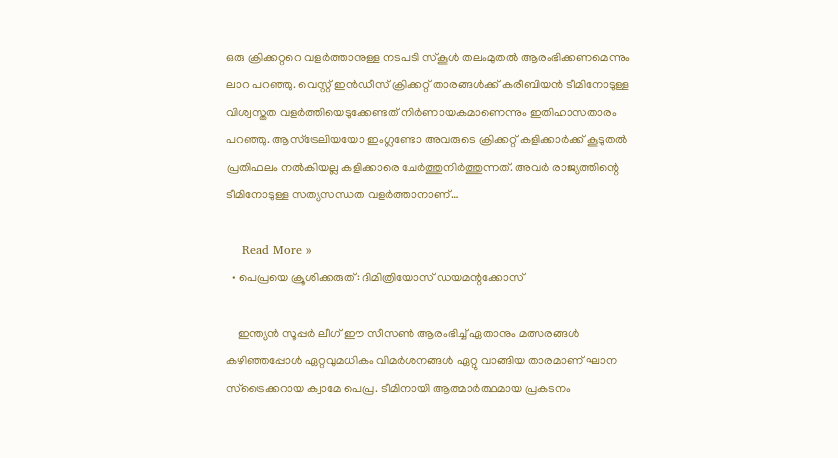ഒരു ക്രിക്കറ്ററെ വളര്‍ത്താനുള്ള നടപടി സ്കൂള്‍ തലംമുതല്‍ ആരംഭിക്കണമെന്നും ലാറ പറഞ്ഞു. വെസ്റ്റ് ഇൻഡീസ് ക്രിക്കറ്റ് താരങ്ങള്‍ക്ക് കരീബിയൻ ടീമിനോടുള്ള വിശ്വസ്തത വളര്‍ത്തിയെടുക്കേണ്ടത് നിര്‍ണായകമാണെന്നും ഇതിഹാസതാരം പറഞ്ഞു. ആസ്‌ട്രേലിയയോ ഇംഗ്ലണ്ടോ അവരുടെ ക്രിക്കറ്റ് കളിക്കാര്‍ക്ക് കൂടുതല്‍ പ്രതിഫലം നല്‍കിയല്ല കളിക്കാരെ ചേര്‍ത്തുനിര്‍ത്തുന്നത്. അവര്‍ രാജ്യത്തിന്റെ ടീമിനോടുള്ള സത്യസന്ധത വളര്‍ത്താനാണ്…

    Read More »
  • പെപ്രയെ ക്രൂശിക്കരുത്: ദിമിത്രിയോസ് ഡയമന്റക്കോസ്

    ഇന്ത്യൻ സൂപ്പർ ലീഗ് ഈ സീസൺ ആരംഭിച്ച് ഏതാനും മത്സരങ്ങൾ കഴിഞ്ഞപ്പോൾ ഏറ്റവുമധികം വിമർശനങ്ങൾ ഏറ്റു വാങ്ങിയ താരമാണ് ഘാന സ്‌ട്രൈക്കറായ ക്വാമേ പെപ്ര. ടീമിനായി ആത്മാർത്ഥമായ പ്രകടനം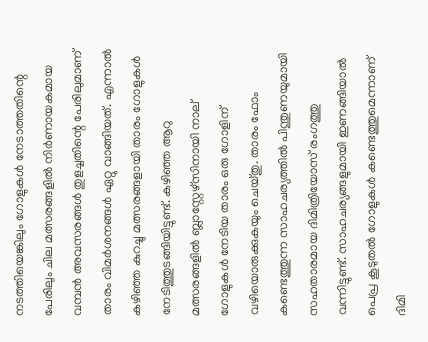നടത്തിയെങ്കിലും ഗോളുകൾ നേടാത്തതിന്റെ പേരിലും ചില മത്സരങ്ങളിൽ നിർണായകമായ വമ്പൻ അവസരങ്ങൾ തുളച്ചതിന്റെ പേരിലുമാണ് താരം വിമർശനങ്ങൾ ഏറ്റു വാങ്ങിയത്. എന്നാൽ കഴിഞ്ഞ കുറച്ചു മത്സരങ്ങളായി താരം ഗോളുകൾ നേടിത്തുടങ്ങിയിട്ടുണ്ട്. കഴിഞ്ഞ ആറു മത്സരങ്ങളിൽ ബ്ലാസ്റ്റേഴ്‌സിനായി നാല് ഗോളുകൾ നേടിയ താരം ഒരു ഗോളിന് വഴിയൊരുക്കുകയും ചെയ്‌തു. താരം ഫോം കണ്ടെത്തുന്ന സാഹചര്യത്തിൽ പിന്തുണയുമായി സഹതാരമായ ദിമിത്രിയോസ് രംഗത്തു വന്നിട്ടുണ്ട്. സാഹചര്യങ്ങളുമായി ഇണങ്ങിയാൽ പെപ്ര കൂടുതൽ ഗോളുകൾ കണ്ടെത്തുമെന്നാണ് ദിമി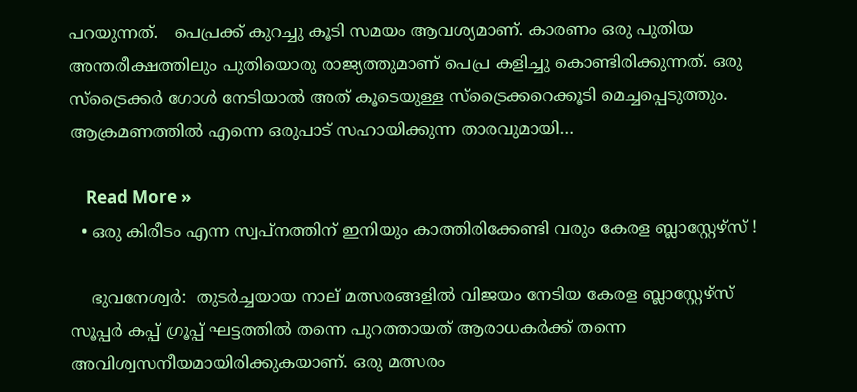പറയുന്നത്.   പെപ്രക്ക് കുറച്ചു കൂടി സമയം ആവശ്യമാണ്. കാരണം ഒരു പുതിയ അന്തരീക്ഷത്തിലും പുതിയൊരു രാജ്യത്തുമാണ് പെപ്ര കളിച്ചു കൊണ്ടിരിക്കുന്നത്. ഒരു സ്‌ട്രൈക്കർ ഗോൾ നേടിയാൽ അത് കൂടെയുള്ള സ്‌ട്രൈക്കറെക്കൂടി മെച്ചപ്പെടുത്തും. ആക്രമണത്തിൽ എന്നെ ഒരുപാട് സഹായിക്കുന്ന താരവുമായി…

    Read More »
  • ഒരു കിരീടം എന്ന സ്വപ്നത്തിന് ഇനിയും കാത്തിരിക്കേണ്ടി വരും കേരള ബ്ലാസ്റ്റേഴ്സ് !

    ഭുവനേശ്വർ:  തുടർച്ചയായ നാല് മത്സരങ്ങളിൽ വിജയം നേടിയ കേരള ബ്ലാസ്റ്റേഴ്സ് സൂപ്പർ കപ്പ് ഗ്രൂപ്പ് ഘട്ടത്തിൽ തന്നെ പുറത്തായത് ആരാധകർക്ക് തന്നെ അവിശ്വസനീയമായിരിക്കുകയാണ്. ഒരു മത്സരം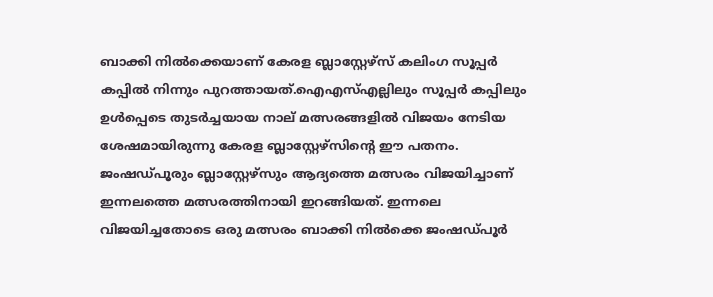ബാക്കി നിൽക്കെയാണ് കേരള ബ്ലാസ്റ്റേഴ്സ് കലിംഗ സൂപ്പർ കപ്പിൽ നിന്നും പുറത്തായത്.ഐഎസ്എല്ലിലും സൂപ്പർ കപ്പിലും ഉൾപ്പെടെ തുടർച്ചയായ നാല് മത്സരങ്ങളിൽ വിജയം നേടിയ ശേഷമായിരുന്നു കേരള ബ്ലാസ്റ്റേഴ്സിന്റെ ഈ‌ പതനം. ജംഷഡ്‌പൂരും ബ്ലാസ്റ്റേഴ്‌സും ആദ്യത്തെ മത്സരം വിജയിച്ചാണ് ഇന്നലത്തെ മത്സരത്തിനായി ഇറങ്ങിയത്. ഇന്നലെ വിജയിച്ചതോടെ ഒരു മത്സരം ബാക്കി നിൽക്കെ ജംഷഡ്‌പൂർ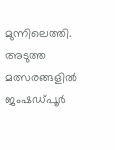മുന്നിലെത്തി. അടുത്ത മത്സരങ്ങളിൽ ജംഷഡ്‌പൂർ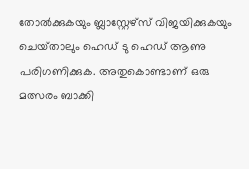തോൽക്കുകയും ബ്ലാസ്റ്റേഴ്‌സ് വിജയിക്കുകയും ചെയ്‌താലും ഹെഡ് ടു ഹെഡ് ആണു പരിഗണിക്കുക. അതുകൊണ്ടാണ് ഒരു മത്സരം ബാക്കി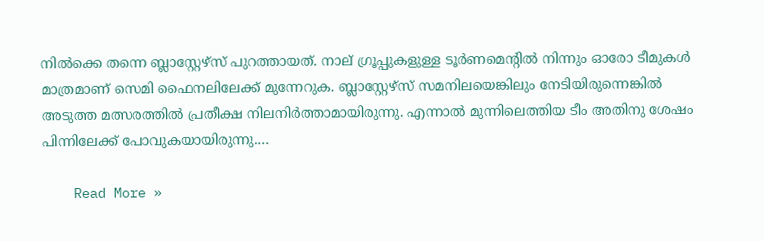നിൽക്കെ തന്നെ ബ്ലാസ്റ്റേഴ്‌സ് പുറത്തായത്. നാല് ഗ്രൂപ്പുകളുള്ള ടൂർണമെന്റിൽ നിന്നും ഓരോ ടീമുകൾ മാത്രമാണ് സെമി ഫൈനലിലേക്ക് മുന്നേറുക. ബ്ലാസ്റ്റേഴ്‌സ് സമനിലയെങ്കിലും നേടിയിരുന്നെങ്കിൽ അടുത്ത മത്സരത്തിൽ പ്രതീക്ഷ നിലനിർത്താമായിരുന്നു. എന്നാൽ മുന്നിലെത്തിയ ടീം അതിനു ശേഷം പിന്നിലേക്ക് പോവുകയായിരുന്നു.…

    Read More »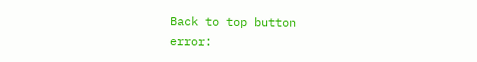Back to top button
error: